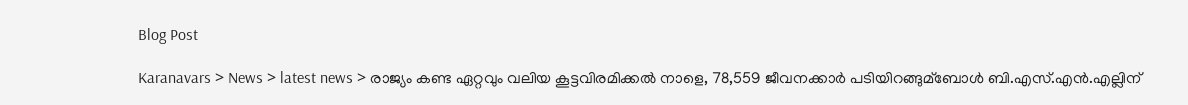Blog Post

Karanavars > News > latest news > രാജ്യം കണ്ട ഏറ്റവും വലിയ കൂട്ടവിരമിക്കല്‍ നാളെ, 78,559 ജീവനക്കാര്‍ പടിയിറങ്ങുമ്ബോള്‍ ബി.എസ്.എന്‍.എല്ലിന്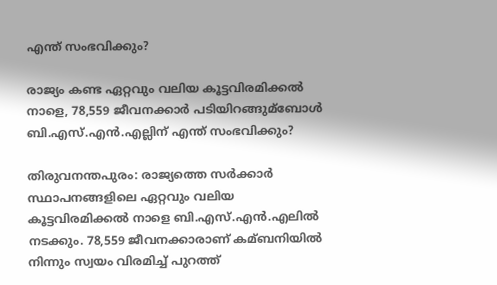എന്ത് സംഭവിക്കും?

രാജ്യം കണ്ട ഏറ്റവും വലിയ കൂട്ടവിരമിക്കല്‍ നാളെ, 78,559 ജീവനക്കാര്‍ പടിയിറങ്ങുമ്ബോള്‍ ബി.എസ്.എന്‍.എല്ലിന് എന്ത് സംഭവിക്കും?

തിരുവനന്തപുരം: രാജ്യത്തെ സര്‍ക്കാര്‍ സ്ഥാപനങ്ങളിലെ ഏറ്റവും വലിയ കൂട്ടവിരമിക്കല്‍ നാളെ ബി.എസ്.എന്‍.എലില്‍ നടക്കും. 78,559 ജീവനക്കാരാണ് കമ്ബനിയില്‍ നിന്നും സ്വയം വിരമിച്ച്‌ പുറത്ത്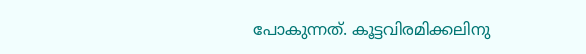പോകുന്നത്. കൂട്ടവിരമിക്കലിനു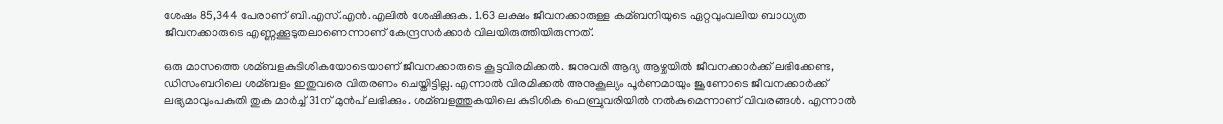ശേഷം 85,344 പേരാണ് ബി.എസ്.എന്‍.എലില്‍ ശേഷിക്കുക. 1.63 ലക്ഷം ജീവനക്കാരുള്ള കമ്ബനിയുടെ ഏറ്റവുംവലിയ ബാധ്യത ജീവനക്കാരുടെ എണ്ണക്കൂടുതലാണെന്നാണ് കേന്ദ്രസര്‍ക്കാര്‍ വിലയിരുത്തിയിരുന്നത്.

ഒരു മാസത്തെ ശമ്ബളകുടിശികയോടെയാണ് ജീവനക്കാരുടെ കൂട്ടവിരമിക്കല്‍. ജനുവരി ആദ്യ ആഴ്ചയില്‍ ജീവനക്കാര്‍ക്ക് ലഭിക്കേണ്ട, ഡിസംബറിലെ ശമ്ബളം ഇതുവരെ വിതരണം ചെയ്തിട്ടില്ല. എന്നാല്‍ വിരമിക്കല്‍ അനുകൂല്യം പൂര്‍ണമായും ജൂണോടെ ജീവനക്കാ‌ര്‍ക്ക് ലഭ്യമാവുംപകുതി തുക മാര്‍ച്ച്‌ 31ന് മുന്‍പ് ലഭിക്കും. ശമ്ബളത്തുകയിലെ കുടിശിക ഫെബ്രുവരിയില്‍ നല്‍കുമെന്നാണ് വിവരങ്ങള്‍. എന്നാല്‍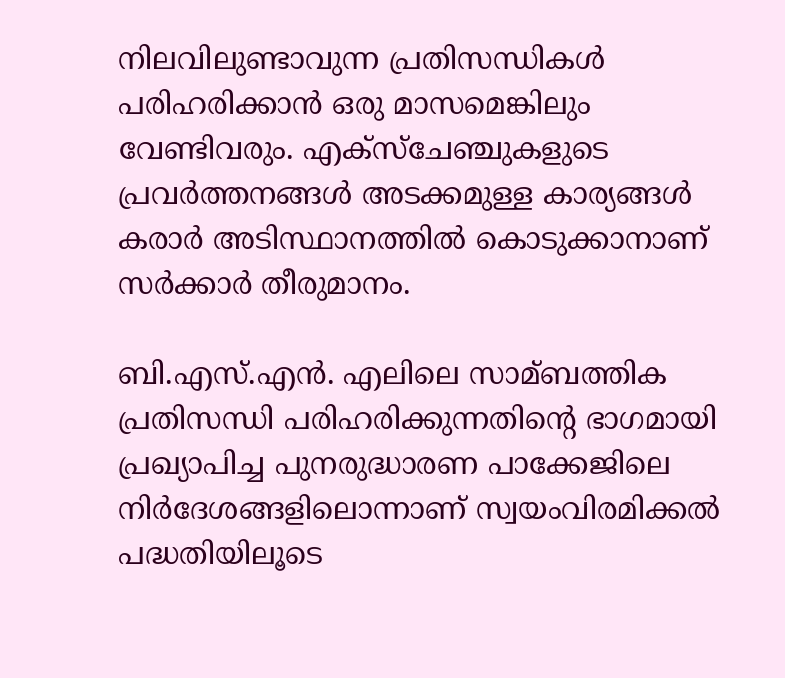നിലവിലുണ്ടാവുന്ന പ്രതിസന്ധികള്‍ പരിഹരിക്കാന്‍ ഒരു മാസമെങ്കിലും വേണ്ടിവരും. എക്സ്‌ചേഞ്ചുകളുടെ പ്രവര്‍ത്തനങ്ങള്‍ അടക്കമുള്ള കാര്യങ്ങള്‍ കരാര്‍ അടിസ്ഥാനത്തില്‍ കൊടുക്കാനാണ് സര്‍ക്കാര്‍ തീരുമാനം.

ബി.എസ്.എന്‍. എലിലെ സാമ്ബത്തിക പ്രതിസന്ധി പരിഹരിക്കുന്നതിന്റെ ഭാഗമായി പ്രഖ്യാപിച്ച പുനരുദ്ധാരണ പാക്കേജിലെ നിര്‍ദേശങ്ങളിലൊന്നാണ് സ്വയംവിരമിക്കല്‍ പദ്ധതിയിലൂടെ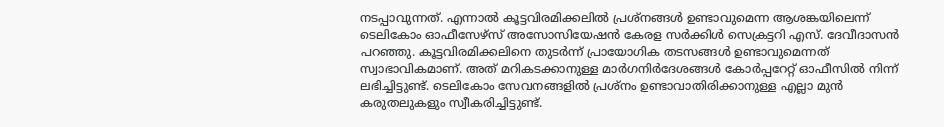നടപ്പാവുന്നത്. എന്നാല്‍ കൂട്ടവിരമിക്കലില്‍ പ്രശ്നങ്ങള്‍ ഉണ്ടാവുമെന്ന ആശങ്കയിലെന്ന് ടെലികോം ഓഫീസേഴ്‌സ് അസോസിയേഷന്‍ കേരള സര്‍ക്കിള്‍ സെക്രട്ടറി എസ്. ദേവീദാസന്‍ പറഞ്ഞു. കൂട്ടവിരമിക്കലിനെ തുടര്‍ന്ന് പ്രായോഗിക തടസങ്ങള്‍ ഉണ്ടാവുമെന്നത് സ്വാഭാവികമാണ്. അത് മറികടക്കാനുള്ള മാര്‍ഗനിര്‍ദേശങ്ങള്‍ കോര്‍പ്പറേറ്റ് ഓഫീസില്‍ നിന്ന്‌ ലഭിച്ചിട്ടുണ്ട്. ടെലികോം സേവനങ്ങളില്‍ പ്രശ്‌നം ഉണ്ടാവാതിരിക്കാനുള്ള എല്ലാ മുന്‍ കരുതലുകളും സ്വീകരിച്ചിട്ടുണ്ട്.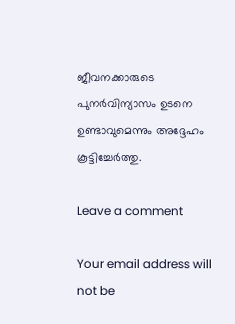ജീവനക്കാരുടെ പുനര്‍വിന്യാസം ഉടനെ ഉണ്ടാവുമെന്നും അദ്ദേഹം കൂട്ടിച്ചേ‌ര്‍ത്തു.

Leave a comment

Your email address will not be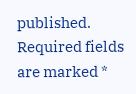published. Required fields are marked *